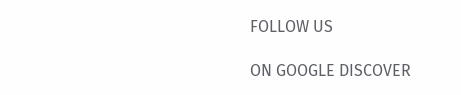FOLLOW US

ON GOOGLE DISCOVER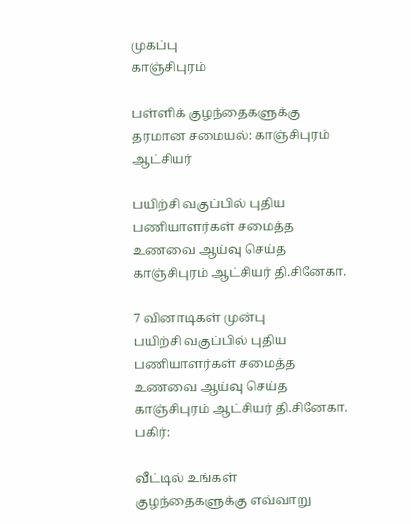முகப்பு
காஞ்சிபுரம்

பள்ளிக் குழந்தைகளுக்கு தரமான சமையல்: காஞ்சிபுரம் ஆட்சியர்

பயிற்சி வகுப்பில் புதிய பணியாளர்கள் சமைத்த உணவை ஆய்வு செய்த காஞ்சிபுரம் ஆட்சியர் தி.சினேகா.

7 வினாடிகள் முன்பு
பயிற்சி வகுப்பில் புதிய பணியாளர்கள் சமைத்த உணவை ஆய்வு செய்த காஞ்சிபுரம் ஆட்சியர் தி.சினேகா.
பகிர்:

வீட்டில் உங்கள் குழந்தைகளுக்கு எவ்வாறு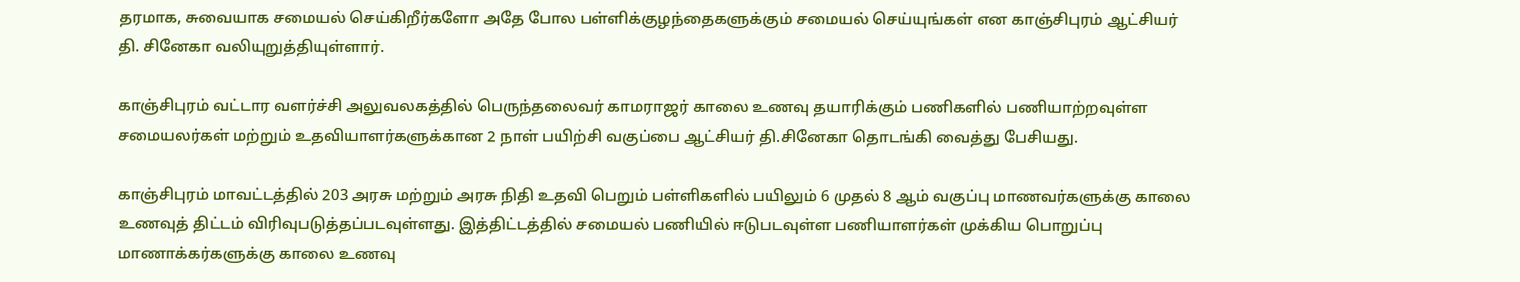தரமாக, சுவையாக சமையல் செய்கிறீர்களோ அதே போல பள்ளிக்குழந்தைகளுக்கும் சமையல் செய்யுங்கள் என காஞ்சிபுரம் ஆட்சியர் தி. சினேகா வலியுறுத்தியுள்ளார்.

காஞ்சிபுரம் வட்டார வளர்ச்சி அலுவலகத்தில் பெருந்தலைவர் காமராஜர் காலை உணவு தயாரிக்கும் பணிகளில் பணியாற்றவுள்ள சமையலர்கள் மற்றும் உதவியாளர்களுக்கான 2 நாள் பயிற்சி வகுப்பை ஆட்சியர் தி.சினேகா தொடங்கி வைத்து பேசியது.

காஞ்சிபுரம் மாவட்டத்தில் 203 அரசு மற்றும் அரசு நிதி உதவி பெறும் பள்ளிகளில் பயிலும் 6 முதல் 8 ஆம் வகுப்பு மாணவர்களுக்கு காலை உணவுத் திட்டம் விரிவுபடுத்தப்படவுள்ளது. இத்திட்டத்தில் சமையல் பணியில் ஈடுபடவுள்ள பணியாளர்கள் முக்கிய பொறுப்பு மாணாக்கர்களுக்கு காலை உணவு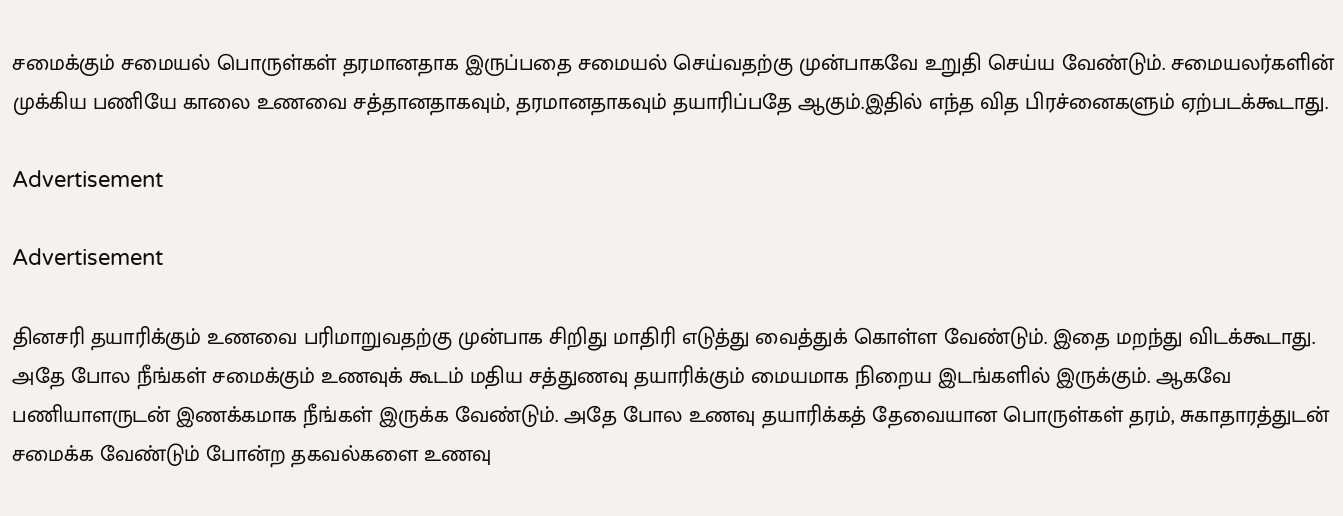சமைக்கும் சமையல் பொருள்கள் தரமானதாக இருப்பதை சமையல் செய்வதற்கு முன்பாகவே உறுதி செய்ய வேண்டும். சமையலர்களின் முக்கிய பணியே காலை உணவை சத்தானதாகவும், தரமானதாகவும் தயாரிப்பதே ஆகும்.இதில் எந்த வித பிரச்னைகளும் ஏற்படக்கூடாது.

Advertisement

Advertisement

தினசரி தயாரிக்கும் உணவை பரிமாறுவதற்கு முன்பாக சிறிது மாதிரி எடுத்து வைத்துக் கொள்ள வேண்டும். இதை மறந்து விடக்கூடாது. அதே போல நீங்கள் சமைக்கும் உணவுக் கூடம் மதிய சத்துணவு தயாரிக்கும் மையமாக நிறைய இடங்களில் இருக்கும். ஆகவே பணியாளருடன் இணக்கமாக நீங்கள் இருக்க வேண்டும். அதே போல உணவு தயாரிக்கத் தேவையான பொருள்கள் தரம், சுகாதாரத்துடன் சமைக்க வேண்டும் போன்ற தகவல்களை உணவு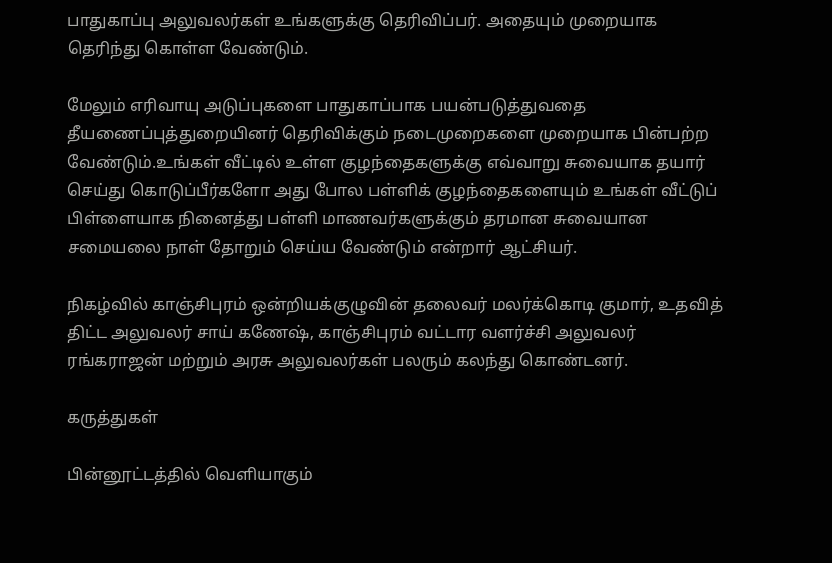பாதுகாப்பு அலுவலர்கள் உங்களுக்கு தெரிவிப்பர். அதையும் முறையாக தெரிந்து கொள்ள வேண்டும்.

மேலும் எரிவாயு அடுப்புகளை பாதுகாப்பாக பயன்படுத்துவதை தீயணைப்புத்துறையினர் தெரிவிக்கும் நடைமுறைகளை முறையாக பின்பற்ற வேண்டும்.உங்கள் வீட்டில் உள்ள குழந்தைகளுக்கு எவ்வாறு சுவையாக தயார் செய்து கொடுப்பீர்களோ அது போல பள்ளிக் குழந்தைகளையும் உங்கள் வீட்டுப் பிள்ளையாக நினைத்து பள்ளி மாணவர்களுக்கும் தரமான சுவையான சமையலை நாள் தோறும் செய்ய வேண்டும் என்றார் ஆட்சியர்.

நிகழ்வில் காஞ்சிபுரம் ஒன்றியக்குழுவின் தலைவர் மலர்க்கொடி குமார், உதவித் திட்ட அலுவலர் சாய் கணேஷ், காஞ்சிபுரம் வட்டார வளர்ச்சி அலுவலர் ரங்கராஜன் மற்றும் அரசு அலுவலர்கள் பலரும் கலந்து கொண்டனர்.

கருத்துகள்

பின்னூட்டத்தில் வெளியாகும்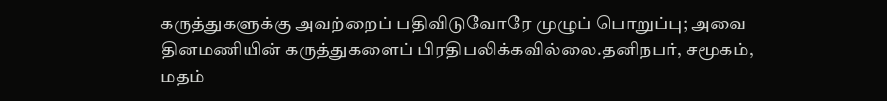கருத்துகளுக்கு அவற்றைப் பதிவிடுவோரே முழுப் பொறுப்பு; அவை தினமணியின் கருத்துகளைப் பிரதிபலிக்கவில்லை.தனிநபர், சமூகம், மதம்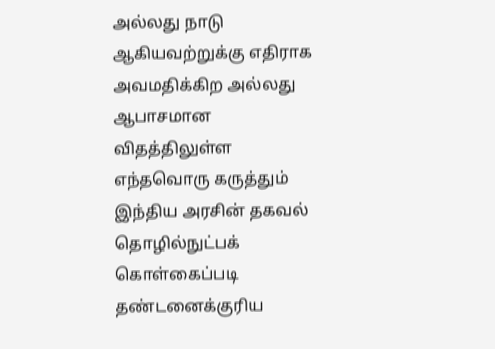அல்லது நாடு ஆகியவற்றுக்கு எதிராக அவமதிக்கிற அல்லது ஆபாசமான விதத்திலுள்ள எந்தவொரு கருத்தும் இந்திய அரசின் தகவல் தொழில்நுட்பக் கொள்கைப்படி தண்டனைக்குரிய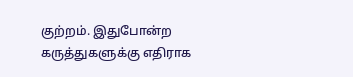குற்றம். இதுபோன்ற கருத்துகளுக்கு எதிராக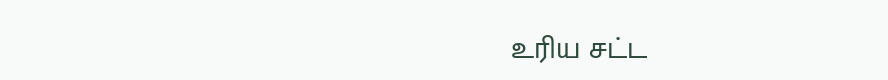உரிய சட்ட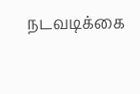நடவடிக்கை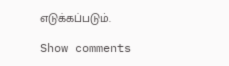எடுக்கப்படும்.

Show comments